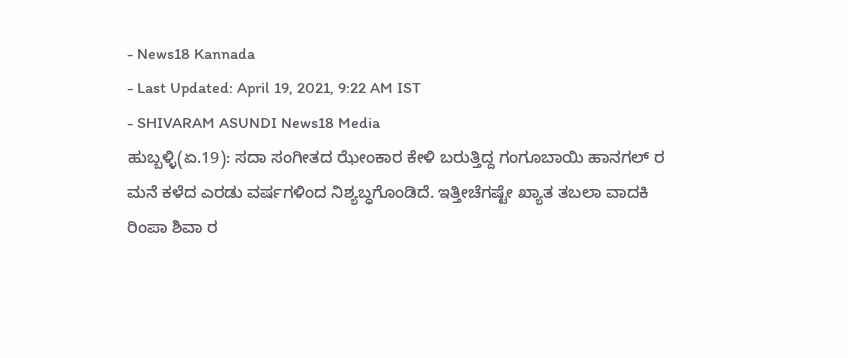- News18 Kannada
- Last Updated: April 19, 2021, 9:22 AM IST
- SHIVARAM ASUNDI News18 Media
ಹುಬ್ಬಳ್ಳಿ(ಏ.19): ಸದಾ ಸಂಗೀತದ ಝೇಂಕಾರ ಕೇಳಿ ಬರುತ್ತಿದ್ದ ಗಂಗೂಬಾಯಿ ಹಾನಗಲ್ ರ ಮನೆ ಕಳೆದ ಎರಡು ವರ್ಷಗಳಿಂದ ನಿಶ್ಯಬ್ಧಗೊಂಡಿದೆ. ಇತ್ತೀಚೆಗಷ್ಟೇ ಖ್ಯಾತ ತಬಲಾ ವಾದಕಿ ರಿಂಪಾ ಶಿವಾ ರ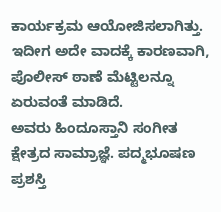ಕಾರ್ಯಕ್ರಮ ಆಯೋಜಿಸಲಾಗಿತ್ತು. ಇದೀಗ ಅದೇ ವಾದಕ್ಕೆ ಕಾರಣವಾಗಿ, ಪೊಲೀಸ್ ಠಾಣೆ ಮೆಟ್ಟಿಲನ್ನೂ ಏರುವಂತೆ ಮಾಡಿದೆ.
ಅವರು ಹಿಂದೂಸ್ತಾನಿ ಸಂಗೀತ ಕ್ಷೇತ್ರದ ಸಾಮ್ರಾಜ್ಞೆ. ಪದ್ಮಭೂಷಣ ಪ್ರಶಸ್ತಿ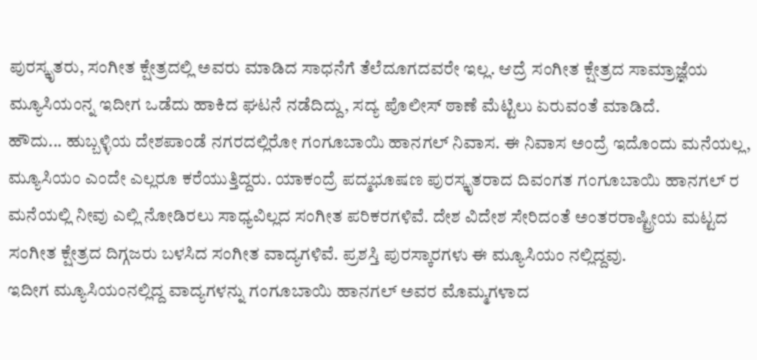ಪುರಸ್ಕೃತರು, ಸಂಗೀತ ಕ್ಷೇತ್ರದಲ್ಲಿ ಅವರು ಮಾಡಿದ ಸಾಧನೆಗೆ ತೆಲೆದೂಗದವರೇ ಇಲ್ಲ. ಆದ್ರೆ ಸಂಗೀತ ಕ್ಷೇತ್ರದ ಸಾಮ್ರಾಜ್ಞೆಯ ಮ್ಯೂಸಿಯಂನ್ನ ಇದೀಗ ಒಡೆದು ಹಾಕಿದ ಘಟನೆ ನಡೆದಿದ್ದು, ಸದ್ಯ ಪೊಲೀಸ್ ಠಾಣೆ ಮೆಟ್ಟಿಲು ಏರುವಂತೆ ಮಾಡಿದೆ.
ಹೌದು... ಹುಬ್ಬಳ್ಳಿಯ ದೇಶಪಾಂಡೆ ನಗರದಲ್ಲಿರೋ ಗಂಗೂಬಾಯಿ ಹಾನಗಲ್ ನಿವಾಸ. ಈ ನಿವಾಸ ಅಂದ್ರೆ ಇದೊಂದು ಮನೆಯಲ್ಲ, ಮ್ಯೂಸಿಯಂ ಎಂದೇ ಎಲ್ಲರೂ ಕರೆಯುತ್ತಿದ್ದರು. ಯಾಕಂದ್ರೆ ಪದ್ಮಭೂಷಣ ಪುರಸ್ಕೃತರಾದ ದಿವಂಗತ ಗಂಗೂಬಾಯಿ ಹಾನಗಲ್ ರ ಮನೆಯಲ್ಲಿ ನೀವು ಎಲ್ಲಿ ನೋಡಿರಲು ಸಾಧ್ಯವಿಲ್ಲದ ಸಂಗೀತ ಪರಿಕರಗಳಿವೆ. ದೇಶ ವಿದೇಶ ಸೇರಿದಂತೆ ಅಂತರರಾಷ್ಟ್ರೀಯ ಮಟ್ಟದ ಸಂಗೀತ ಕ್ಷೇತ್ರದ ದಿಗ್ಗಜರು ಬಳಸಿದ ಸಂಗೀತ ವಾದ್ಯಗಳಿವೆ. ಪ್ರಶಸ್ತಿ ಪುರಸ್ಕಾರಗಳು ಈ ಮ್ಯೂಸಿಯಂ ನಲ್ಲಿದ್ದವು.
ಇದೀಗ ಮ್ಯೂಸಿಯಂನಲ್ಲಿದ್ದ ವಾದ್ಯಗಳನ್ನು ಗಂಗೂಬಾಯಿ ಹಾನಗಲ್ ಅವರ ಮೊಮ್ಮಗಳಾದ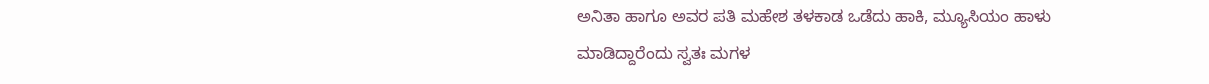ಅನಿತಾ ಹಾಗೂ ಅವರ ಪತಿ ಮಹೇಶ ತಳಕಾಡ ಒಡೆದು ಹಾಕಿ, ಮ್ಯೂಸಿಯಂ ಹಾಳು ಮಾಡಿದ್ದಾರೆಂದು ಸ್ವತಃ ಮಗಳ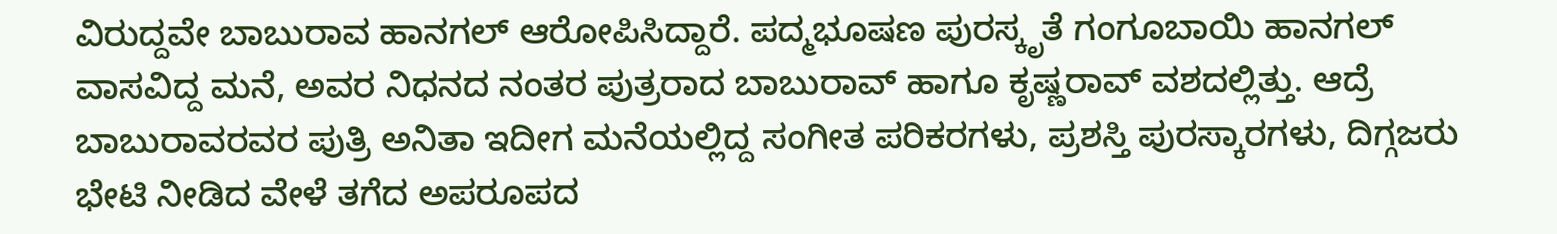ವಿರುದ್ದವೇ ಬಾಬುರಾವ ಹಾನಗಲ್ ಆರೋಪಿಸಿದ್ದಾರೆ. ಪದ್ಮಭೂಷಣ ಪುರಸ್ಕೃತೆ ಗಂಗೂಬಾಯಿ ಹಾನಗಲ್ ವಾಸವಿದ್ದ ಮನೆ, ಅವರ ನಿಧನದ ನಂತರ ಪುತ್ರರಾದ ಬಾಬುರಾವ್ ಹಾಗೂ ಕೃಷ್ಣರಾವ್ ವಶದಲ್ಲಿತ್ತು. ಆದ್ರೆ ಬಾಬುರಾವರವರ ಪುತ್ರಿ ಅನಿತಾ ಇದೀಗ ಮನೆಯಲ್ಲಿದ್ದ ಸಂಗೀತ ಪರಿಕರಗಳು, ಪ್ರಶಸ್ತಿ ಪುರಸ್ಕಾರಗಳು, ದಿಗ್ಗಜರು ಭೇಟಿ ನೀಡಿದ ವೇಳೆ ತಗೆದ ಅಪರೂಪದ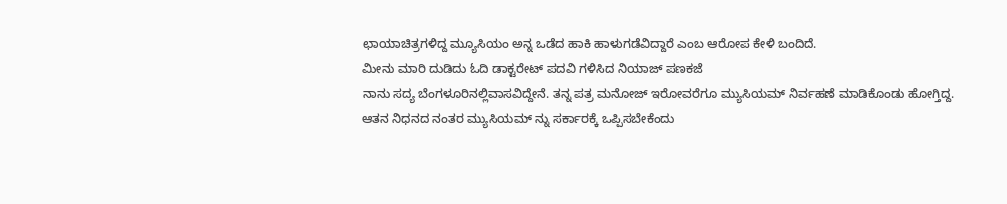ಛಾಯಾಚಿತ್ರಗಳಿದ್ದ ಮ್ಯೂಸಿಯಂ ಅನ್ನ ಒಡೆದ ಹಾಕಿ ಹಾಳುಗಡೆವಿದ್ದಾರೆ ಎಂಬ ಆರೋಪ ಕೇಳಿ ಬಂದಿದೆ.
ಮೀನು ಮಾರಿ ದುಡಿದು ಓದಿ ಡಾಕ್ಟರೇಟ್ ಪದವಿ ಗಳಿಸಿದ ನಿಯಾಜ್ ಪಣಕಜೆ
ನಾನು ಸದ್ಯ ಬೆಂಗಳೂರಿನಲ್ಲಿವಾಸವಿದ್ದೇನೆ. ತನ್ನ ಪತ್ರ ಮನೋಜ್ ಇರೋವರೆಗೂ ಮ್ಯುಸಿಯಮ್ ನಿರ್ವಹಣೆ ಮಾಡಿಕೊಂಡು ಹೋಗ್ತಿದ್ದ. ಆತನ ನಿಧನದ ನಂತರ ಮ್ಯುಸಿಯಮ್ ನ್ನು ಸರ್ಕಾರಕ್ಕೆ ಒಪ್ಪಿಸಬೇಕೆಂದು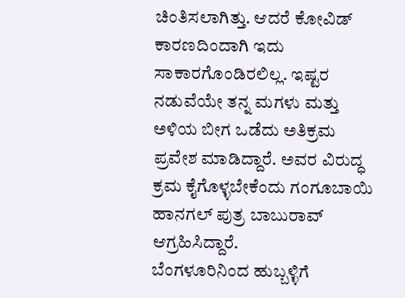ಚಿಂತಿಸಲಾಗಿತ್ತು. ಆದರೆ ಕೋವಿಡ್ ಕಾರಣದಿಂದಾಗಿ ಇದು ಸಾಕಾರಗೊಂಡಿರಲಿಲ್ಲ. ಇಷ್ಟರ ನಡುವೆಯೇ ತನ್ನ ಮಗಳು ಮತ್ತು ಅಳಿಯ ಬೀಗ ಒಡೆದು ಅತಿಕ್ರಮ ಪ್ರವೇಶ ಮಾಡಿದ್ದಾರೆ. ಅವರ ವಿರುದ್ಧ ಕ್ರಮ ಕೈಗೊಳ್ಳಬೇಕೆಂದು ಗಂಗೂಬಾಯಿ ಹಾನಗಲ್ ಪುತ್ರ ಬಾಬುರಾವ್ ಆಗ್ರಹಿಸಿದ್ದಾರೆ.
ಬೆಂಗಳೂರಿನಿಂದ ಹುಬ್ಬಳ್ಳಿಗೆ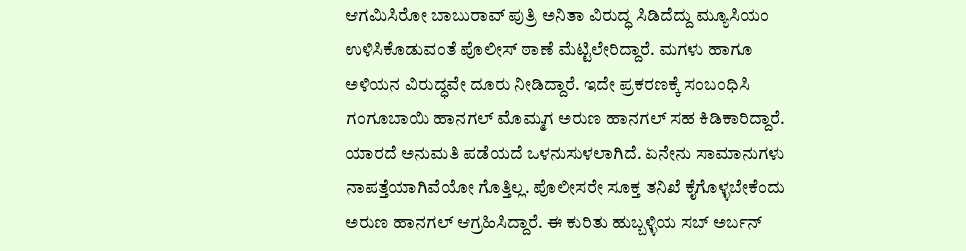ಆಗಮಿಸಿರೋ ಬಾಬುರಾವ್ ಪುತ್ರಿ ಅನಿತಾ ವಿರುದ್ಧ ಸಿಡಿದೆದ್ದು ಮ್ಯೂಸಿಯಂ ಉಳಿಸಿಕೊಡುವಂತೆ ಪೊಲೀಸ್ ಠಾಣೆ ಮೆಟ್ಟಿಲೇರಿದ್ದಾರೆ. ಮಗಳು ಹಾಗೂ ಅಳಿಯನ ವಿರುದ್ಧವೇ ದೂರು ನೀಡಿದ್ದಾರೆ. ಇದೇ ಪ್ರಕರಣಕ್ಕೆ ಸಂಬಂಧಿಸಿ ಗಂಗೂಬಾಯಿ ಹಾನಗಲ್ ಮೊಮ್ಮಗ ಅರುಣ ಹಾನಗಲ್ ಸಹ ಕಿಡಿಕಾರಿದ್ದಾರೆ. ಯಾರದೆ ಅನುಮತಿ ಪಡೆಯದೆ ಒಳನುಸುಳಲಾಗಿದೆ. ಏನೇನು ಸಾಮಾನುಗಳು ನಾಪತ್ತೆಯಾಗಿವೆಯೋ ಗೊತ್ತಿಲ್ಲ. ಪೊಲೀಸರೇ ಸೂಕ್ತ ತನಿಖೆ ಕೈಗೊಳ್ಳಬೇಕೆಂದು ಅರುಣ ಹಾನಗಲ್ ಆಗ್ರಹಿಸಿದ್ದಾರೆ. ಈ ಕುರಿತು ಹುಬ್ಬಳ್ಳಿಯ ಸಬ್ ಅರ್ಬನ್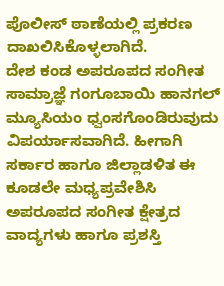ಪೊಲೀಸ್ ಠಾಣೆಯಲ್ಲಿ ಪ್ರಕರಣ ದಾಖಲಿಸಿಕೊಳ್ಳಲಾಗಿದೆ.
ದೇಶ ಕಂಡ ಅಪರೂಪದ ಸಂಗೀತ ಸಾಮ್ರಾಜ್ಞೆ ಗಂಗೂಬಾಯಿ ಹಾನಗಲ್ ಮ್ಯೂಸಿಯಂ ಧ್ವಂಸಗೊಂಡಿರುವುದು ವಿಪರ್ಯಾಸವಾಗಿದೆ. ಹೀಗಾಗಿ ಸರ್ಕಾರ ಹಾಗೂ ಜಿಲ್ಲಾಡಳಿತ ಈ ಕೂಡಲೇ ಮಧ್ಯಪ್ರವೇಶಿಸಿ ಅಪರೂಪದ ಸಂಗೀತ ಕ್ಷೇತ್ರದ ವಾದ್ಯಗಳು ಹಾಗೂ ಪ್ರಶಸ್ತಿ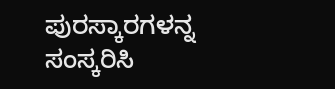ಪುರಸ್ಕಾರಗಳನ್ನ ಸಂಸ್ಕರಿಸಿ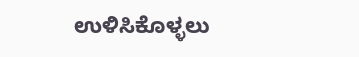ಉಳಿಸಿಕೊಳ್ಳಲು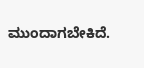ಮುಂದಾಗಬೇಕಿದೆ.